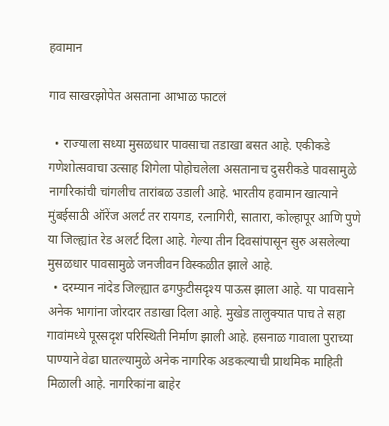हवामान

गाव साखरझोपेत असताना आभाळ फाटलं

  • राज्याला सध्या मुसळधार पावसाचा तडाखा बसत आहे. एकीकडे गणेशोत्सवाचा उत्साह शिगेला पोहोचलेला असतानाच दुसरीकडे पावसामुळे नागरिकांची चांगलीच तारांबळ उडाली आहे. भारतीय हवामान खात्याने मुंबईसाठी ऑरेंज अलर्ट तर रायगड, रत्नागिरी, सातारा, कोल्हापूर आणि पुणे या जिल्ह्यांत रेड अलर्ट दिला आहे. गेल्या तीन दिवसांपासून सुरु असलेल्या मुसळधार पावसामुळे जनजीवन विस्कळीत झाले आहे.
  • दरम्यान नांदेड जिल्ह्यात ढगफुटीसदृश्य पाऊस झाला आहे. या पावसाने अनेक भागांना जोरदार तडाखा दिला आहे. मुखेड तालुक्यात पाच ते सहा गावांमध्ये पूरसदृश परिस्थिती निर्माण झाली आहे. हसनाळ गावाला पुराच्या पाण्याने वेढा घातल्यामुळे अनेक नागरिक अडकल्याची प्राथमिक माहिती मिळाली आहे. नागरिकांना बाहेर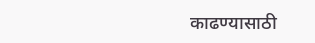काढण्यासाठी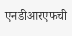एनडीआरएफची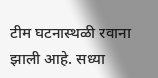टीम घटनास्थळी रवाना झाली आहे. सध्या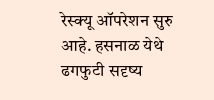रेस्क्यू ऑपरेशन सुरु आहे. हसनाळ येथे ढगफुटी सदृष्य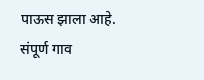पाऊस झाला आहे. संपूर्ण गाव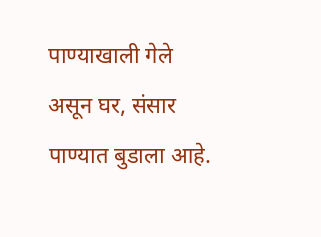पाण्याखाली गेले असून घर, संसार पाण्यात बुडाला आहे.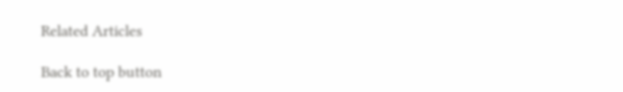Related Articles

Back to top button